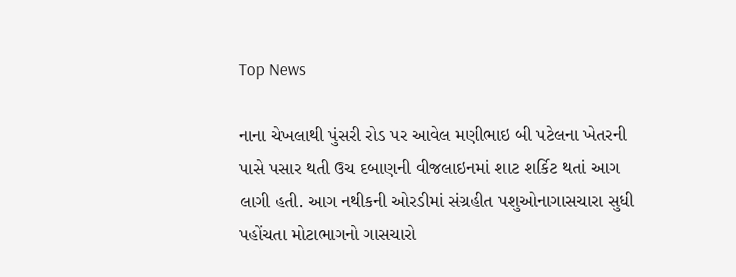Top News

નાના ચેખલાથી પુંસરી રોડ પર આવેલ મણીભાઇ બી પટેલના ખેતરની પાસે પસાર થતી ઉચ દબાણની વીજલાઇનમાં શાટ શર્કિટ થતાં આગ લાગી હતી. આગ નથીકની ઓરડીમાં સંગ્રહીત પશુઓનાગાસચારા સુધી પહોંચતા મોટાભાગનો ગાસચારો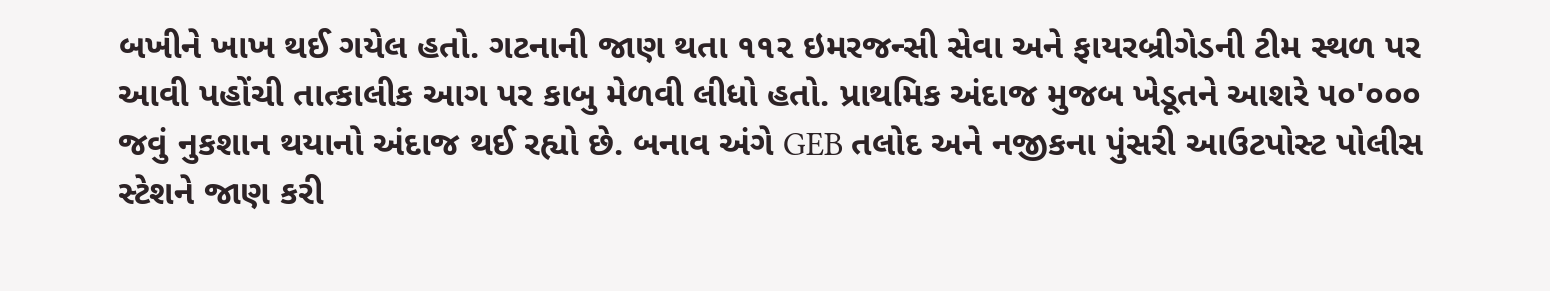બખીને ખાખ થઈ ગયેલ હતો. ગટનાની જાણ થતા ૧૧૨ ઇમરજન્સી સેવા અને ફાયરબ્રીગેડની ટીમ સ્થળ પર આવી પહોંચી તાત્કાલીક આગ પર કાબુ મેળવી લીધો હતો. પ્રાથમિક અંદાજ મુજબ ખેડૂતને આશરે ૫૦'૦૦૦ જવું નુકશાન થયાનો અંદાજ થઈ રહ્યો છે. બનાવ અંગે GEB તલોદ અને નજીકના પુંસરી આઉટપોસ્ટ પોલીસ સ્ટેશને જાણ કરી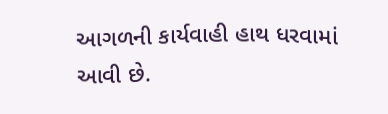આગળની કાર્યવાહી હાથ ધરવામાં આવી છે.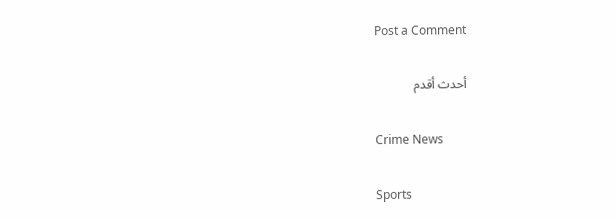Post a Comment

أحدث أقدم

Crime News

Sports